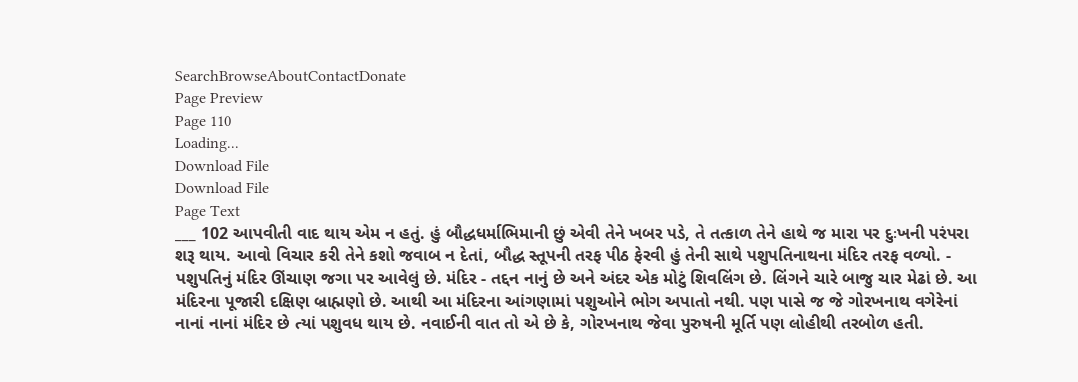SearchBrowseAboutContactDonate
Page Preview
Page 110
Loading...
Download File
Download File
Page Text
___ 102 આપવીતી વાદ થાય એમ ન હતું. હું બૌદ્ધધર્માભિમાની છું એવી તેને ખબર પડે, તે તત્કાળ તેને હાથે જ મારા પર દુઃખની પરંપરા શરૂ થાય. આવો વિચાર કરી તેને કશો જવાબ ન દેતાં, બૌદ્ધ સ્તૂપની તરફ પીઠ ફેરવી હું તેની સાથે પશુપતિનાથના મંદિર તરફ વળ્યો. - પશુપતિનું મંદિર ઊંચાણ જગા પર આવેલું છે. મંદિર - તદ્દન નાનું છે અને અંદર એક મોટું શિવલિંગ છે. લિંગને ચારે બાજુ ચાર મેઢાં છે. આ મંદિરના પૂજારી દક્ષિણ બ્રાહ્મણો છે. આથી આ મંદિરના આંગણામાં પશુઓને ભોગ અપાતો નથી. પણ પાસે જ જે ગોરખનાથ વગેરેનાં નાનાં નાનાં મંદિર છે ત્યાં પશુવધ થાય છે. નવાઈની વાત તો એ છે કે, ગોરખનાથ જેવા પુરુષની મૂર્તિ પણ લોહીથી તરબોળ હતી.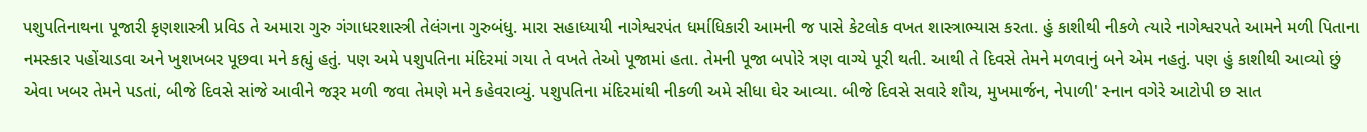પશુપતિનાથના પૂજારી કૃણશાસ્ત્રી પ્રવિડ તે અમારા ગુરુ ગંગાધરશાસ્ત્રી તેલંગના ગુરુબંધુ. મારા સહાધ્યાયી નાગેશ્વરપંત ધર્માધિકારી આમની જ પાસે કેટલોક વખત શાસ્ત્રાભ્યાસ કરતા. હું કાશીથી નીકળે ત્યારે નાગેશ્વરપતે આમને મળી પિતાના નમસ્કાર પહોંચાડવા અને ખુશખબર પૂછવા મને કહ્યું હતું. પણ અમે પશુપતિના મંદિરમાં ગયા તે વખતે તેઓ પૂજામાં હતા. તેમની પૂજા બપોરે ત્રણ વાગ્યે પૂરી થતી. આથી તે દિવસે તેમને મળવાનું બને એમ નહતું. પણ હું કાશીથી આવ્યો છું એવા ખબર તેમને પડતાં, બીજે દિવસે સાંજે આવીને જરૂર મળી જવા તેમણે મને કહેવરાવ્યું. પશુપતિના મંદિરમાંથી નીકળી અમે સીધા ઘેર આવ્યા. બીજે દિવસે સવારે શૌચ, મુખમાર્જન, નેપાળી' સ્નાન વગેરે આટોપી છ સાત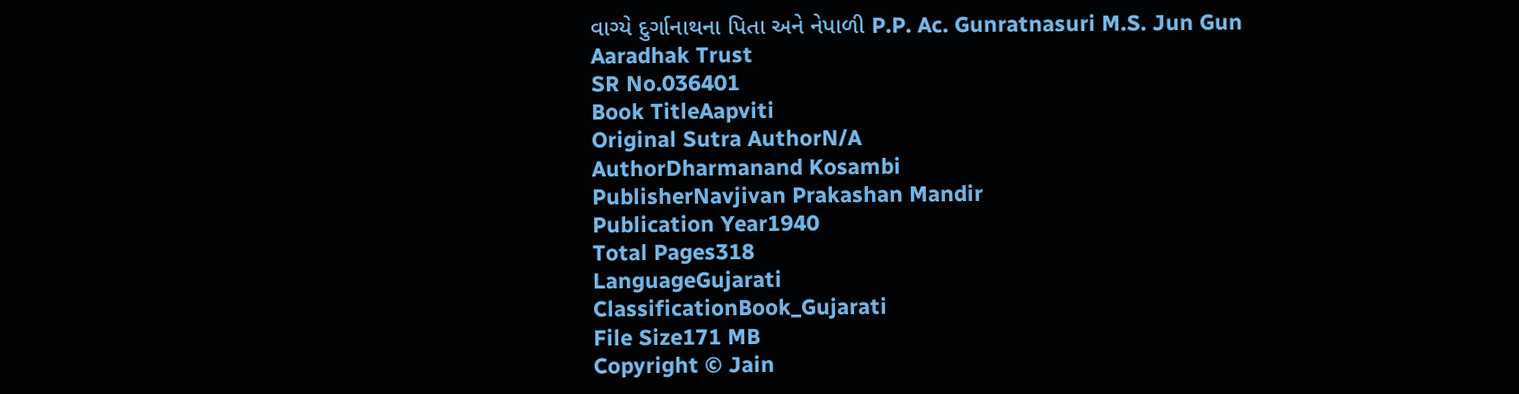વાગ્યે દુર્ગાનાથના પિતા અને નેપાળી P.P. Ac. Gunratnasuri M.S. Jun Gun Aaradhak Trust
SR No.036401
Book TitleAapviti
Original Sutra AuthorN/A
AuthorDharmanand Kosambi
PublisherNavjivan Prakashan Mandir
Publication Year1940
Total Pages318
LanguageGujarati
ClassificationBook_Gujarati
File Size171 MB
Copyright © Jain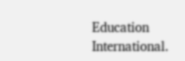Education International.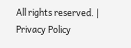All rights reserved. | Privacy Policy